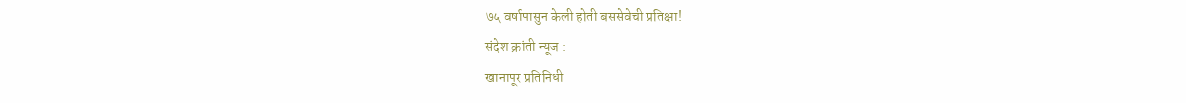७५ वर्षापासुन केली होती बससेवेची प्रतिक्षा!
संदेश क्रांती न्यूज :
खानापूर प्रतिनिधी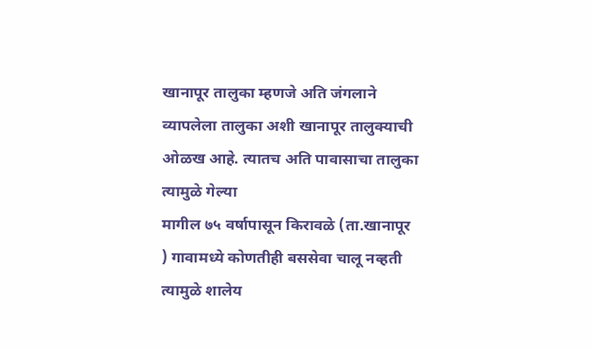खानापूर तालुका म्हणजे अति जंगलाने व्यापलेला तालुका अशी खानापूर तालुक्याची ओळख आहे. त्यातच अति पावासाचा तालुका त्यामुळे गेल्या
मागील ७५ वर्षापासून किरावळे (ता.खानापूर ) गावामध्ये कोणतीही बससेवा चालू नव्हती त्यामुळे शालेय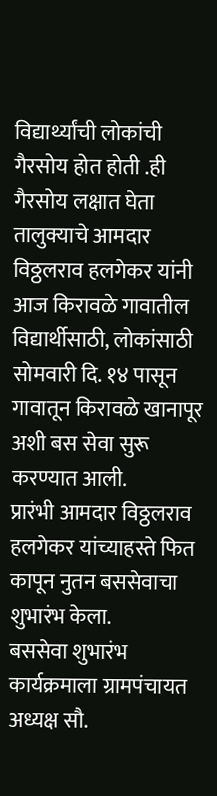विद्यार्थ्यांची लोकांची गैरसोय होत होती .ही गैरसोय लक्षात घेता तालुक्याचे आमदार विठ्ठलराव हलगेकर यांनी आज किरावळे गावातील विद्यार्थीसाठी, लोकांसाठी सोमवारी दि. १४ पासून गावातून किरावळे खानापूर अशी बस सेवा सुरू करण्यात आली.
प्रारंभी आमदार विठ्ठलराव हलगेकर यांच्याहस्ते फित कापून नुतन बससेवाचा शुभारंभ केला.
बससेवा शुभारंभ कार्यक्रमाला ग्रामपंचायत अध्यक्ष सौ.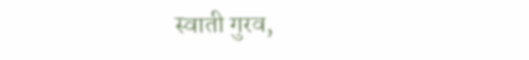स्वाती गुरव,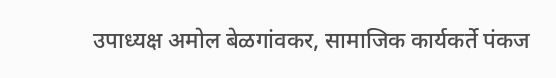उपाध्यक्ष अमोल बेळगांवकर, सामाजिक कार्यकर्ते पंकज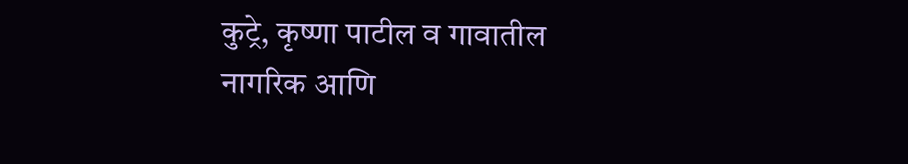कुट्रे, कृष्णा पाटील व गावातील नागरिक आणि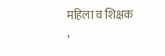महिला व शिक्षक ,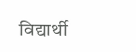विद्यार्थी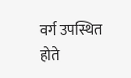वर्ग उपस्थित होते